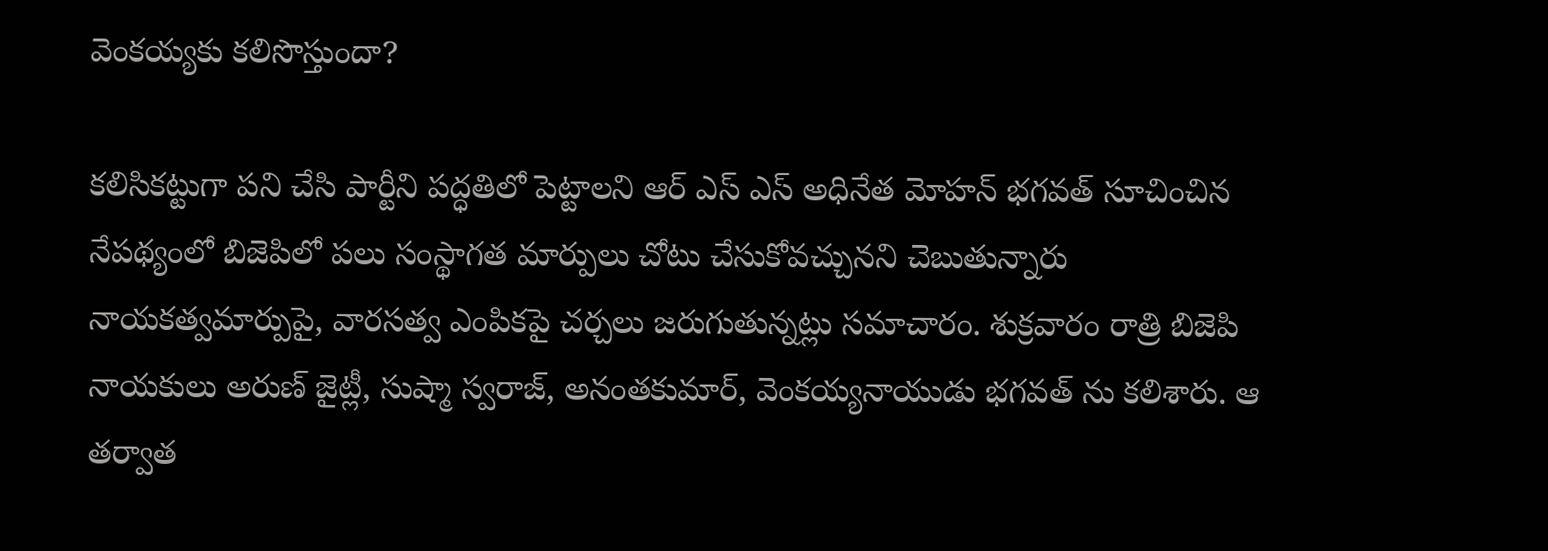వెంకయ్యకు కలిసొస్తుందా?

కలిసికట్టుగా పని చేసి పార్టీని పద్ధతిలో పెట్టాలని ఆర్ ఎస్ ఎస్ అధినేత మోహన్ భగవత్ సూచించిన నేపథ్యంలో బిజెపిలో పలు సంస్థాగత మార్పులు చోటు చేసుకోవచ్చునని చెబుతున్నారు నాయకత్వమార్పుపై, వారసత్వ ఎంపికపై చర్చలు జరుగుతున్నట్లు సమాచారం. శుక్రవారం రాత్రి బిజెపి నాయకులు అరుణ్ జైట్లీ, సుష్మా స్వరాజ్, అనంతకుమార్, వెంకయ్యనాయుడు భగవత్ ను కలిశారు. ఆ తర్వాత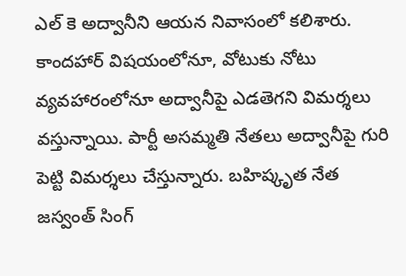ఎల్ కె అద్వానీని ఆయన నివాసంలో కలిశారు.
కాందహార్ విషయంలోనూ, వోటుకు నోటు వ్యవహారంలోనూ అద్వానీపై ఎడతెగని విమర్శలు వస్తున్నాయి. పార్టీ అసమ్మతి నేతలు అద్వానీపై గురి పెట్టి విమర్శలు చేస్తున్నారు. బహిష్కృత నేత జస్వంత్ సింగ్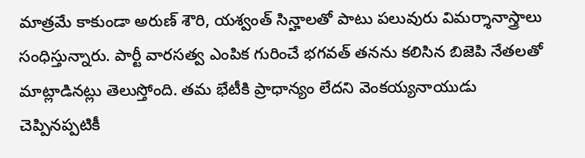మాత్రమే కాకుండా అరుణ్ శౌరి, యశ్వంత్ సిన్హాలతో పాటు పలువురు విమర్శానాస్త్రాలు సంధిస్తున్నారు. పార్టీ వారసత్వ ఎంపిక గురించే భగవత్ తనను కలిసిన బిజెపి నేతలతో మాట్లాడినట్లు తెలుస్తోంది. తమ భేటీకి ప్రాధాన్యం లేదని వెంకయ్యనాయుడు చెప్పినప్పటికీ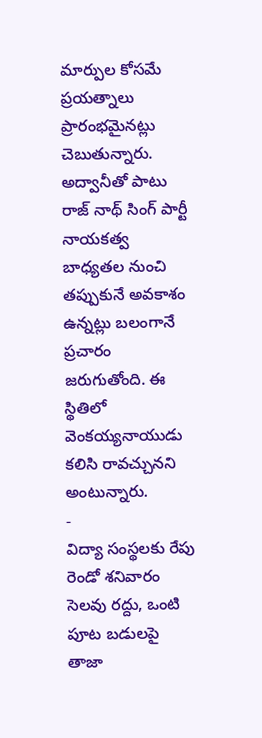మార్పుల కోసమే ప్రయత్నాలు ప్రారంభమైనట్లు చెబుతున్నారు. అద్వానీతో పాటు రాజ్ నాథ్ సింగ్ పార్టీ నాయకత్వ బాధ్యతల నుంచి తప్పుకునే అవకాశం ఉన్నట్లు బలంగానే ప్రచారం జరుగుతోంది. ఈ స్థితిలో వెంకయ్యనాయుడు కలిసి రావచ్చునని అంటున్నారు.
-
విద్యా సంస్థలకు రేపు రెండో శనివారం సెలవు రద్దు, ఒంటి పూట బడులపై తాజా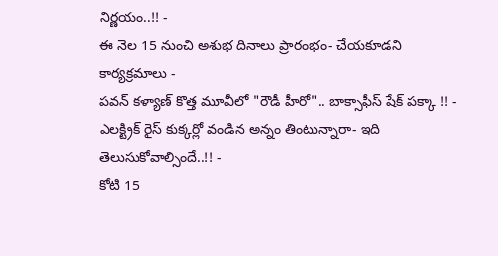నిర్ణయం..!! -
ఈ నెల 15 నుంచి అశుభ దినాలు ప్రారంభం- చేయకూడని కార్యక్రమాలు -
పవన్ కళ్యాణ్ కొత్త మూవీలో "రౌడీ హీరో".. బాక్సాఫీస్ షేక్ పక్కా !! -
ఎలక్ట్రిక్ రైస్ కుక్కర్లో వండిన అన్నం తింటున్నారా- ఇది తెలుసుకోవాల్సిందే..!! -
కోటి 15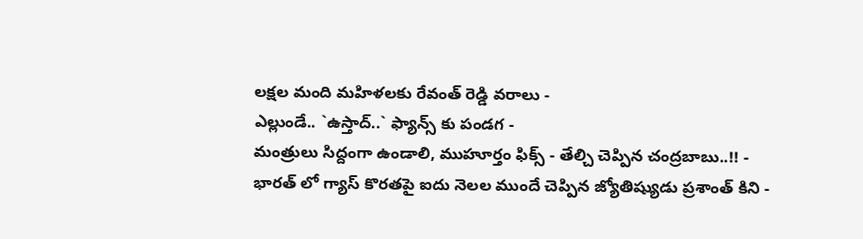లక్షల మంది మహిళలకు రేవంత్ రెడ్డి వరాలు -
ఎల్లుండే.. `ఉస్తాద్..` ఫ్యాన్స్ కు పండగ -
మంత్రులు సిద్దంగా ఉండాలి, ముహూర్తం ఫిక్స్ - తేల్చి చెప్పిన చంద్రబాబు..!! -
భారత్ లో గ్యాస్ కొరతపై ఐదు నెలల ముందే చెప్పిన జ్యోతిష్యుడు ప్రశాంత్ కిని -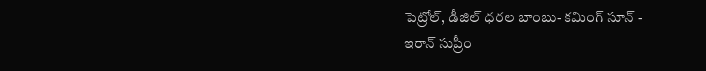పెట్రోల్, డీజిల్ ధరల బాంబు- కమింగ్ సూన్ -
ఇరాన్ సుప్రీం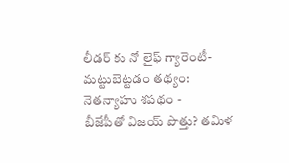లీడర్ కు నో లైఫ్ గ్యారెంటీ- మట్టుబెట్టడం తథ్యం: నెతన్యాహు శపథం -
బీజేపీతో విజయ్ పొత్తు? తమిళ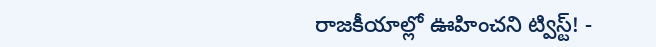రాజకీయాల్లో ఊహించని ట్విస్ట్! -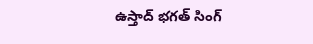ఉస్తాద్ భగత్ సింగ్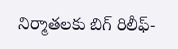నిర్మాతలకు బిగ్ రిలీఫ్-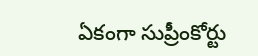ఏకంగా సుప్రీంకోర్టు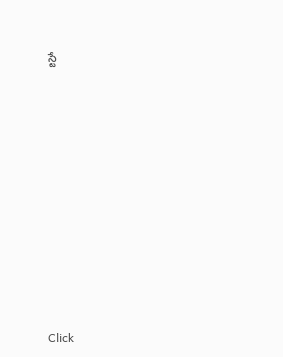స్టే












Click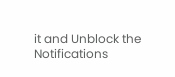it and Unblock the Notifications